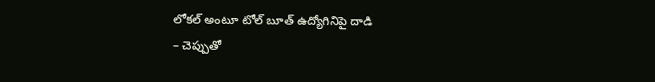లోకల్ అంటూ టోల్ బూత్ ఉద్యోగినిపై దాడి
– చెప్పుతో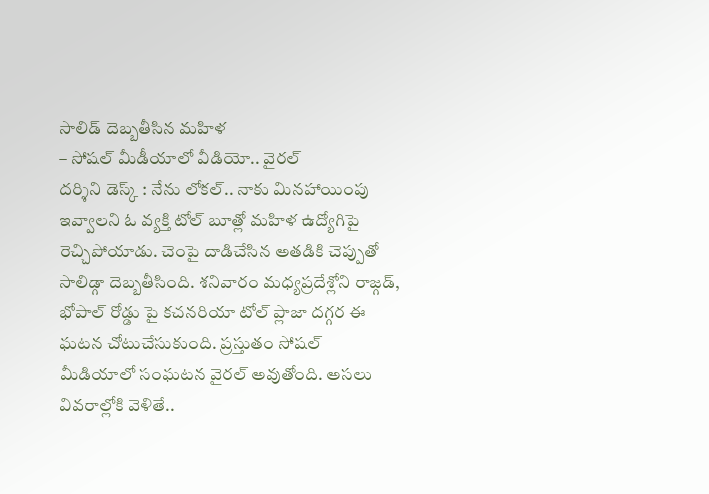సాలిడ్ దెబ్బతీసిన మహిళ
– సోషల్ మీడీయాలో వీడియో.. వైరల్
దర్శిని డెస్క్ : నేను లోకల్.. నాకు మినహాయింపు ఇవ్వాలని ఓ వ్యక్తి టోల్ బూత్లో మహిళ ఉద్యోగిపై రెచ్చిపోయాడు. చెంపై దాడిచేసిన అతడికి చెప్పుతో సాలిడ్గా దెబ్బతీసింది. శనివారం మధ్యప్రదేశ్లోని రాజ్గడ్, భోపాల్ రోడ్డు పై కచనరియా టోల్ ప్లాజా దగ్గర ఈ ఘటన చోటుచేసుకుంది. ప్రస్తుతం సోషల్ మీడియాలో సంఘటన వైరల్ అవుతోంది. అసలు వివరాల్లోకి వెళితే..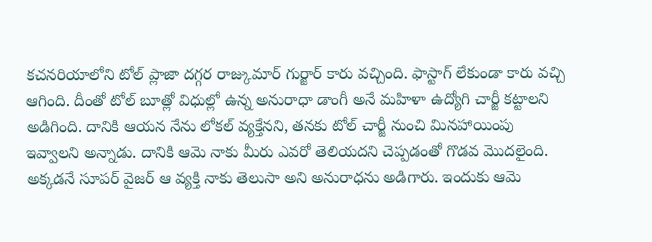కచనరియాలోని టోల్ ప్లాజా దగ్గర రాజ్కుమార్ గుర్జార్ కారు వచ్చింది. ఫాస్టాగ్ లేకుండా కారు వచ్చి ఆగింది. దీంతో టోల్ బూత్లో విధుల్లో ఉన్న అనురాధా డాంగీ అనే మహిళా ఉద్యోగి చార్జీ కట్టాలని అడిగింది. దానికి ఆయన నేను లోకల్ వ్యక్తేనని, తనకు టోల్ చార్జీ నుంచి మినహాయింపు ఇవ్వాలని అన్నాడు. దానికి ఆమె నాకు మీరు ఎవరో తెలియదని చెప్పడంతో గొడవ మొదలైంది. అక్కడనే సూపర్ వైజర్ ఆ వ్యక్తి నాకు తెలుసా అని అనురాధను అడిగారు. ఇందుకు ఆమె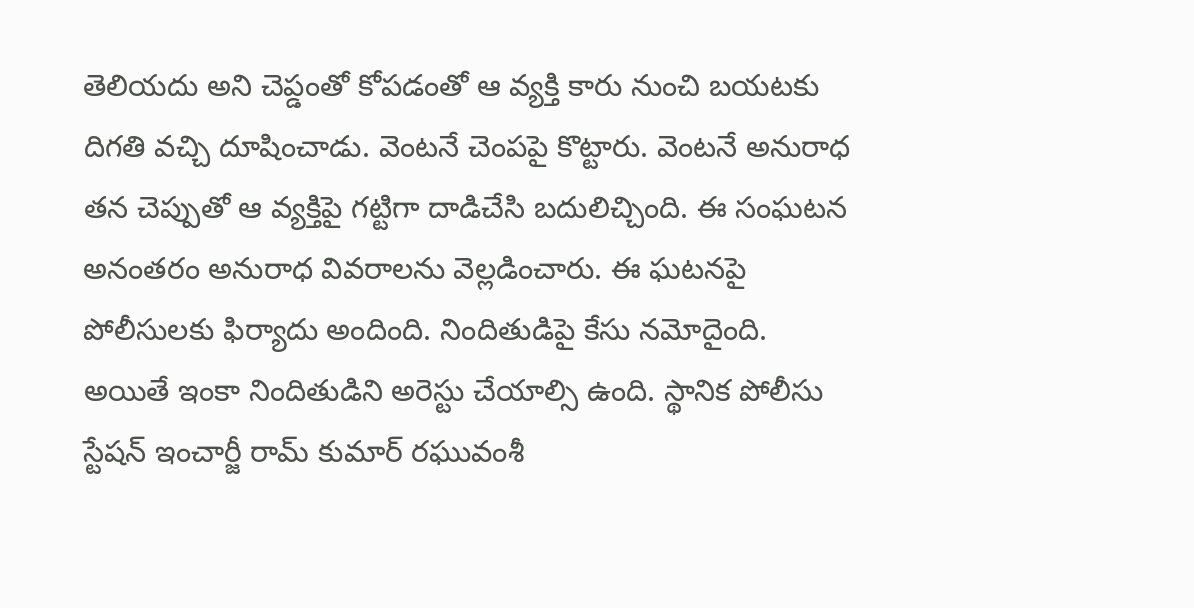తెలియదు అని చెప్డంతో కోపడంతో ఆ వ్యక్తి కారు నుంచి బయటకు దిగతి వచ్చి దూషించాడు. వెంటనే చెంపపై కొట్టారు. వెంటనే అనురాధ తన చెప్పుతో ఆ వ్యక్తిపై గట్టిగా దాడిచేసి బదులిచ్చింది. ఈ సంఘటన అనంతరం అనురాధ వివరాలను వెల్లడించారు. ఈ ఘటనపై పోలీసులకు ఫిర్యాదు అందింది. నిందితుడిపై కేసు నమోదైంది. అయితే ఇంకా నిందితుడిని అరెస్టు చేయాల్సి ఉంది. స్థానిక పోలీసు స్టేషన్ ఇంచార్జీ రామ్ కుమార్ రఘువంశీ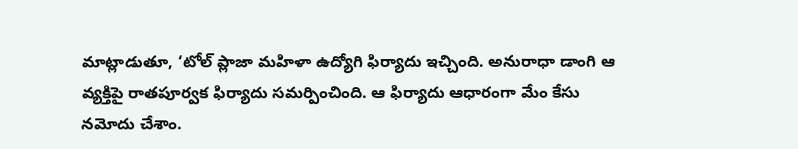మాట్లాడుతూ, ‘టోల్ ప్లాజా మహిళా ఉద్యోగి ఫిర్యాదు ఇచ్చింది. అనురాధా డాంగి ఆ వ్యక్తిపై రాతపూర్వక ఫిర్యాదు సమర్పించింది. ఆ ఫిర్యాదు ఆధారంగా మేం కేసు నమోదు చేశాం.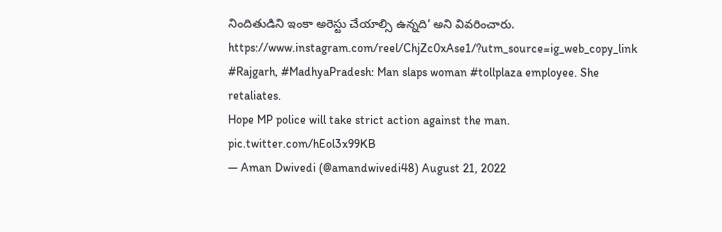నిందితుడిని ఇంకా అరెస్టు చేయాల్సి ఉన్నది’ అని వివరించారు.
https://www.instagram.com/reel/ChjZc0xAse1/?utm_source=ig_web_copy_link
#Rajgarh, #MadhyaPradesh: Man slaps woman #tollplaza employee. She retaliates.
Hope MP police will take strict action against the man. pic.twitter.com/hEol3x99KB
— Aman Dwivedi (@amandwivedi48) August 21, 2022